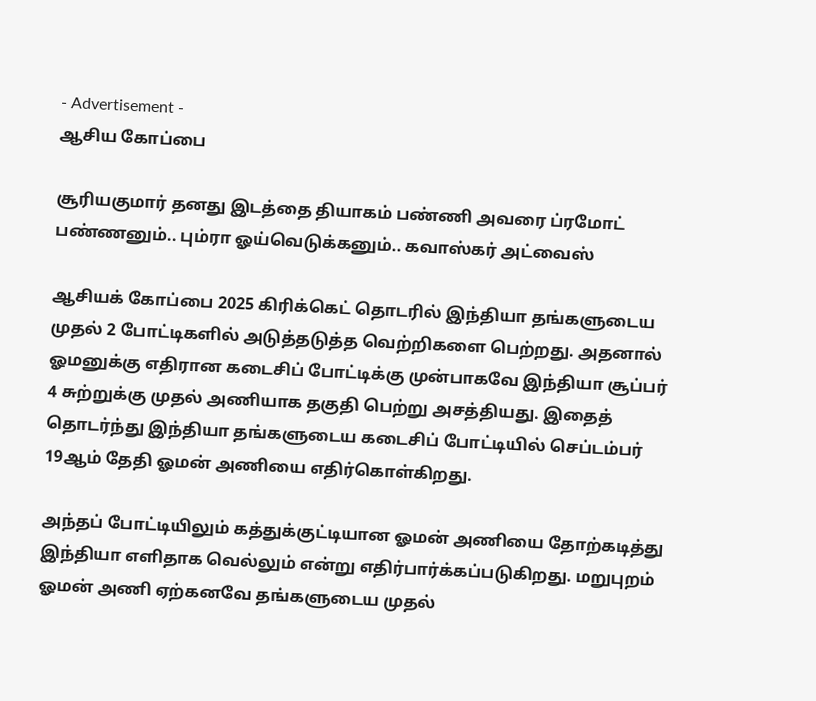- Advertisement -
ஆசிய கோப்பை

சூரியகுமார் தனது இடத்தை தியாகம் பண்ணி அவரை ப்ரமோட் பண்ணனும்.. பும்ரா ஓய்வெடுக்கனும்.. கவாஸ்கர் அட்வைஸ்

ஆசியக் கோப்பை 2025 கிரிக்கெட் தொடரில் இந்தியா தங்களுடைய முதல் 2 போட்டிகளில் அடுத்தடுத்த வெற்றிகளை பெற்றது. அதனால் ஓமனுக்கு எதிரான கடைசிப் போட்டிக்கு முன்பாகவே இந்தியா சூப்பர் 4 சுற்றுக்கு முதல் அணியாக தகுதி பெற்று அசத்தியது. இதைத் தொடர்ந்து இந்தியா தங்களுடைய கடைசிப் போட்டியில் செப்டம்பர் 19ஆம் தேதி ஓமன் அணியை எதிர்கொள்கிறது.

அந்தப் போட்டியிலும் கத்துக்குட்டியான ஓமன் அணியை தோற்கடித்து இந்தியா எளிதாக வெல்லும் என்று எதிர்பார்க்கப்படுகிறது. மறுபுறம் ஓமன் அணி ஏற்கனவே தங்களுடைய முதல்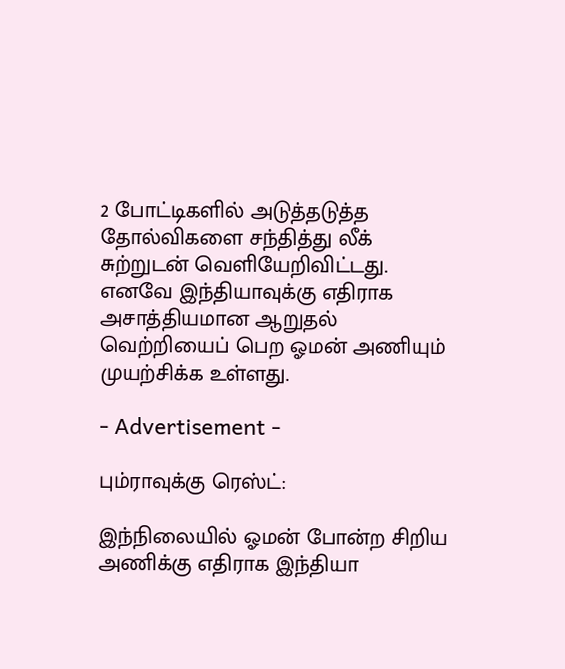2 போட்டிகளில் அடுத்தடுத்த தோல்விகளை சந்தித்து லீக் சுற்றுடன் வெளியேறிவிட்டது. எனவே இந்தியாவுக்கு எதிராக அசாத்தியமான ஆறுதல் வெற்றியைப் பெற ஓமன் அணியும் முயற்சிக்க உள்ளது.

- Advertisement -

பும்ராவுக்கு ரெஸ்ட்:

இந்நிலையில் ஓமன் போன்ற சிறிய அணிக்கு எதிராக இந்தியா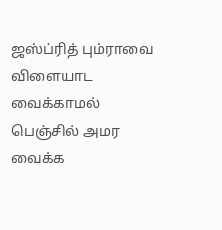ஜஸ்ப்ரித் பும்ராவை விளையாட வைக்காமல் பெஞ்சில் அமர வைக்க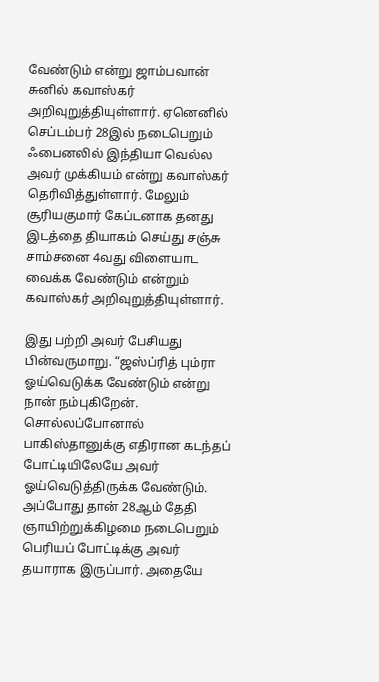வேண்டும் என்று ஜாம்பவான் சுனில் கவாஸ்கர் அறிவுறுத்தியுள்ளார். ஏனெனில் செப்டம்பர் 28இல் நடைபெறும் ஃபைனலில் இந்தியா வெல்ல அவர் முக்கியம் என்று கவாஸ்கர் தெரிவித்துள்ளார். மேலும் சூரியகுமார் கேப்டனாக தனது இடத்தை தியாகம் செய்து சஞ்சு சாம்சனை 4வது விளையாட வைக்க வேண்டும் என்றும் கவாஸ்கர் அறிவுறுத்தியுள்ளார்.

இது பற்றி அவர் பேசியது பின்வருமாறு. “ஜஸ்ப்ரித் பும்ரா ஓய்வெடுக்க வேண்டும் என்று நான் நம்புகிறேன். சொல்லப்போனால் பாகிஸ்தானுக்கு எதிரான கடந்தப் போட்டியிலேயே அவர் ஓய்வெடுத்திருக்க வேண்டும். அப்போது தான் 28ஆம் தேதி ஞாயிற்றுக்கிழமை நடைபெறும் பெரியப் போட்டிக்கு அவர் தயாராக இருப்பார். அதையே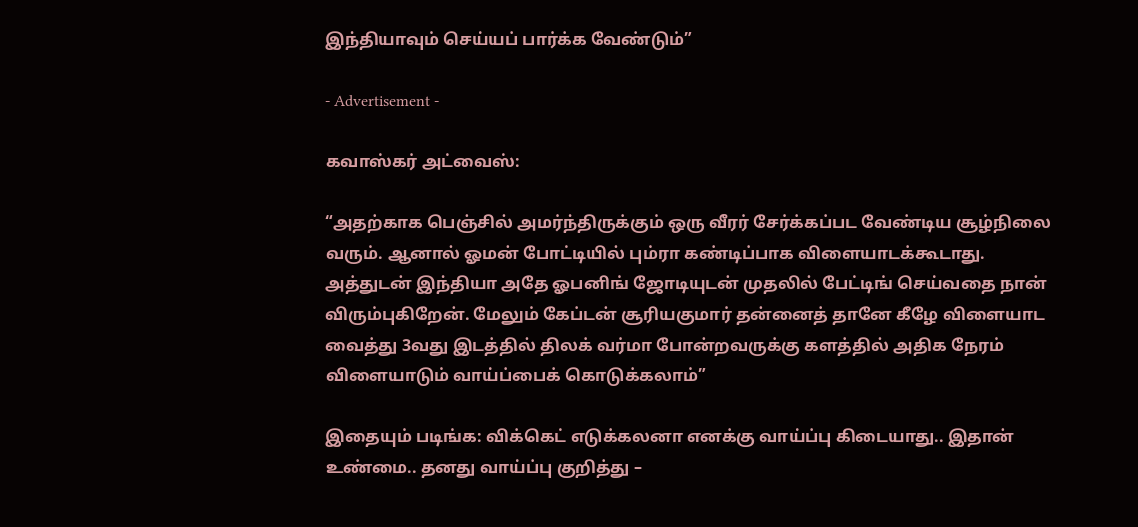இந்தியாவும் செய்யப் பார்க்க வேண்டும்”

- Advertisement -

கவாஸ்கர் அட்வைஸ்:

“அதற்காக பெஞ்சில் அமர்ந்திருக்கும் ஒரு வீரர் சேர்க்கப்பட வேண்டிய சூழ்நிலை வரும். ஆனால் ஓமன் போட்டியில் பும்ரா கண்டிப்பாக விளையாடக்கூடாது. அத்துடன் இந்தியா அதே ஓபனிங் ஜோடியுடன் முதலில் பேட்டிங் செய்வதை நான் விரும்புகிறேன். மேலும் கேப்டன் சூரியகுமார் தன்னைத் தானே கீழே விளையாட வைத்து 3வது இடத்தில் திலக் வர்மா போன்றவருக்கு களத்தில் அதிக நேரம் விளையாடும் வாய்ப்பைக் கொடுக்கலாம்”

இதையும் படிங்க: விக்கெட் எடுக்கலனா எனக்கு வாய்ப்பு கிடையாது.. இதான் உண்மை.. தனது வாய்ப்பு குறித்து –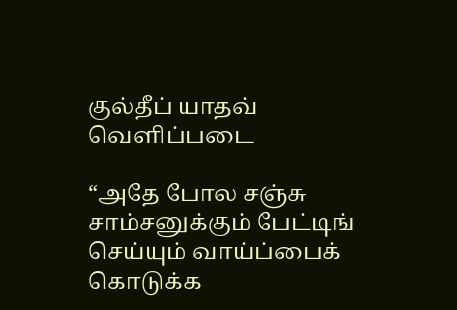குல்தீப் யாதவ் வெளிப்படை

“அதே போல சஞ்சு சாம்சனுக்கும் பேட்டிங் செய்யும் வாய்ப்பைக் கொடுக்க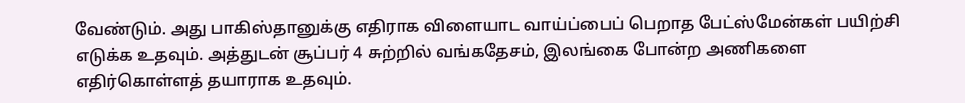வேண்டும். அது பாகிஸ்தானுக்கு எதிராக விளையாட வாய்ப்பைப் பெறாத பேட்ஸ்மேன்கள் பயிற்சி எடுக்க உதவும். அத்துடன் சூப்பர் 4 சுற்றில் வங்கதேசம், இலங்கை போன்ற அணிகளை எதிர்கொள்ளத் தயாராக உதவும்.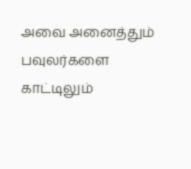அவை அனைத்தும் பவுலர்களை காட்டிலும்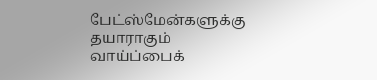பேட்ஸ்மேன்களுக்கு தயாராகும் வாய்ப்பைக்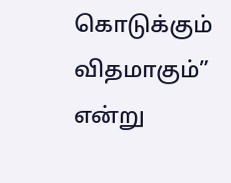கொடுக்கும் விதமாகும்” என்று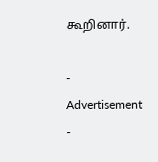கூறினார்.

- Advertisement -